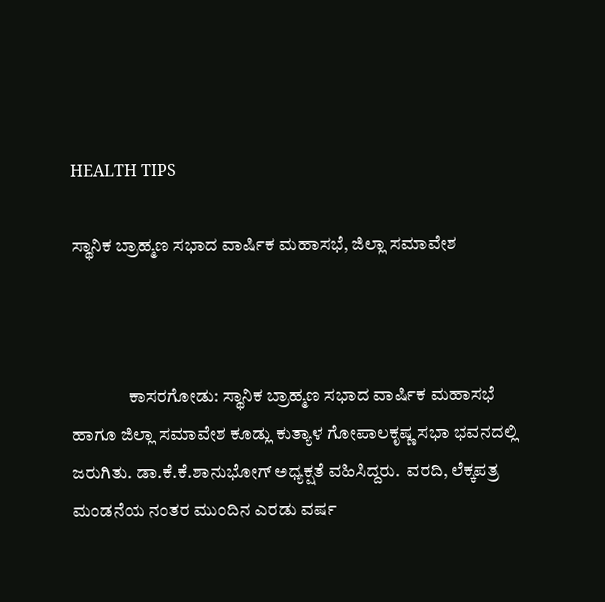HEALTH TIPS

ಸ್ಥಾನಿಕ ಬ್ರಾಹ್ಮಣ ಸಭಾದ ವಾರ್ಷಿಕ ಮಹಾಸಭೆ, ಜಿಲ್ಲಾ ಸಮಾವೇಶ



                ಕಾಸರಗೋಡು: ಸ್ಥಾನಿಕ ಬ್ರಾಹ್ಮಣ ಸಭಾದ ವಾರ್ಷಿಕ ಮಹಾಸಭೆ ಹಾಗೂ ಜಿಲ್ಲಾ ಸಮಾವೇಶ ಕೂಡ್ಲು ಕುತ್ಯಾಳ ಗೋಪಾಲಕೃಷ್ಣ ಸಭಾ ಭವನದಲ್ಲಿ ಜರುಗಿತು. ಡಾ.ಕೆ.ಕೆ.ಶಾನುಭೋಗ್ ಅಧ್ಯಕ್ಷತೆ ವಹಿಸಿದ್ದರು.  ವರದಿ, ಲೆಕ್ಕಪತ್ರ ಮಂಡನೆಯ ನಂತರ ಮುಂದಿನ ಎರಡು ವರ್ಷ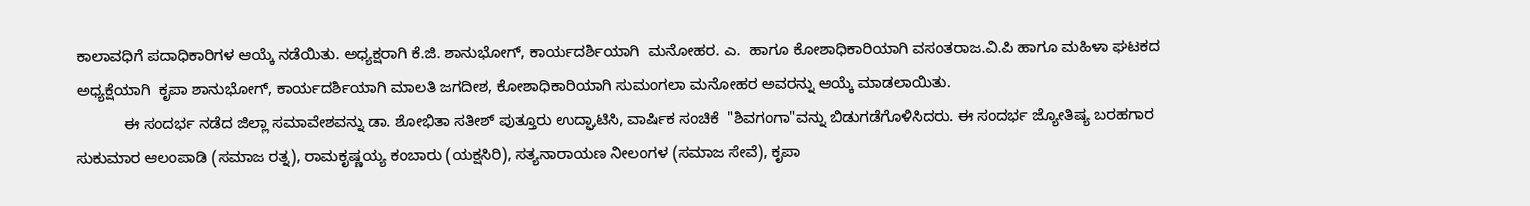ಕಾಲಾವಧಿಗೆ ಪದಾಧಿಕಾರಿಗಳ ಆಯ್ಕೆ ನಡೆಯಿತು. ಅಧ್ಯಕ್ಷರಾಗಿ ಕೆ.ಜಿ. ಶಾನುಭೋಗ್, ಕಾರ್ಯದರ್ಶಿಯಾಗಿ  ಮನೋಹರ. ಎ.  ಹಾಗೂ ಕೋಶಾಧಿಕಾರಿಯಾಗಿ ವಸಂತರಾಜ.ವಿ.ಪಿ ಹಾಗೂ ಮಹಿಳಾ ಘಟಕದ ಅಧ್ಯಕ್ಷೆಯಾಗಿ  ಕೃಪಾ ಶಾನುಭೋಗ್, ಕಾರ್ಯದರ್ಶಿಯಾಗಿ ಮಾಲತಿ ಜಗದೀಶ, ಕೋಶಾಧಿಕಾರಿಯಾಗಿ ಸುಮಂಗಲಾ ಮನೋಹರ ಅವರನ್ನು ಆಯ್ಕೆ ಮಾಡಲಾಯಿತು.
           ಈ ಸಂದರ್ಭ ನಡೆದ ಜಿಲ್ಲಾ ಸಮಾವೇಶವನ್ನು ಡಾ. ಶೋಭಿತಾ ಸತೀಶ್ ಪುತ್ತೂರು ಉದ್ಘಾಟಿಸಿ, ವಾರ್ಷಿಕ ಸಂಚಿಕೆ  "ಶಿವಗಂಗಾ"ವನ್ನು ಬಿಡುಗಡೆಗೊಳಿಸಿದರು. ಈ ಸಂದರ್ಭ ಜ್ಯೋತಿಷ್ಯ ಬರಹಗಾರ ಸುಕುಮಾರ ಆಲಂಪಾಡಿ (ಸಮಾಜ ರತ್ನ), ರಾಮಕೃಷ್ಣಯ್ಯ ಕಂಬಾರು (ಯಕ್ಷಸಿರಿ), ಸತ್ಯನಾರಾಯಣ ನೀಲಂಗಳ (ಸಮಾಜ ಸೇವೆ), ಕೃಪಾ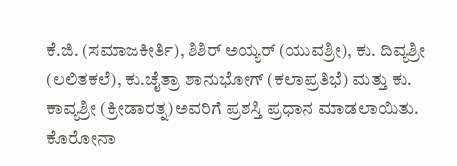ಕೆ.ಜಿ. (ಸಮಾಜಕೀರ್ತಿ), ಶಿಶಿರ್ ಅಯ್ಯರ್ (ಯುವಶ್ರೀ), ಕು. ದಿವ್ಯಶ್ರೀ (ಲಲಿತಕಲೆ), ಕು.ಚೈತ್ರಾ ಶಾನುಭೋಗ್ (ಕಲಾಪ್ರತಿಭೆ) ಮತ್ತು ಕು. ಕಾವ್ಯಶ್ರೀ (ಕ್ರೀಡಾರತ್ನ)ಅವರಿಗೆ ಪ್ರಶಸ್ತಿ ಪ್ರಧಾನ ಮಾಡಲಾಯಿತು.  ಕೊರೋನಾ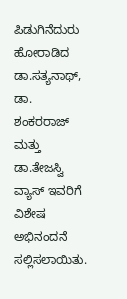ಪಿಡುಗಿನೆದುರು ಹೋರಾಡಿದ ಡಾ.ಸತ್ಯನಾಥ್, ಡಾ. ಶಂಕರರಾಜ್ ಮತ್ತು ಡಾ.ತೇಜಸ್ವಿ ವ್ಯಾಸ್ ಇವರಿಗೆ ವಿಶೇಷ ಅಭಿನಂದನೆ ಸಲ್ಲಿಸಲಾಯಿತು.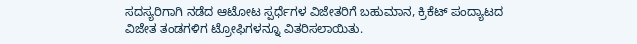ಸದಸ್ಯರಿಗಾಗಿ ನಡೆದ ಆಟೋಟ ಸ್ಪರ್ಧೆಗಳ ವಿಜೇತರಿಗೆ ಬಹುಮಾನ, ಕ್ರಿಕೆಟ್ ಪಂದ್ಯಾಟದ ವಿಜೇತ ತಂಡಗಳಿಗ ಟ್ರೋಫಿಗಳನ್ನೂ ವಿತರಿಸಲಾಯಿತು.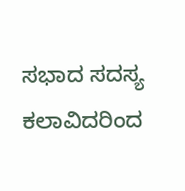ಸಭಾದ ಸದಸ್ಯ ಕಲಾವಿದರಿಂದ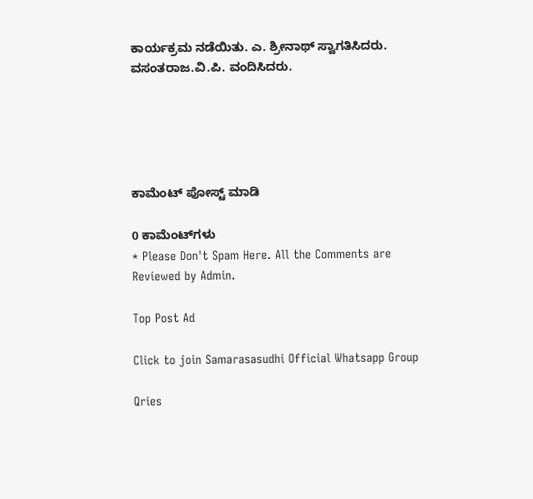ಕಾರ್ಯಕ್ರಮ ನಡೆಯಿತು. ಎ. ಶ್ರೀನಾಥ್ ಸ್ವಾಗತಿಸಿದರು. ವಸಂತರಾಜ.ವಿ.ಪಿ. ವಂದಿಸಿದರು.





ಕಾಮೆಂಟ್‌‌ ಪೋಸ್ಟ್‌ ಮಾಡಿ

0 ಕಾಮೆಂಟ್‌ಗಳು
* Please Don't Spam Here. All the Comments are Reviewed by Admin.

Top Post Ad

Click to join Samarasasudhi Official Whatsapp Group

Qries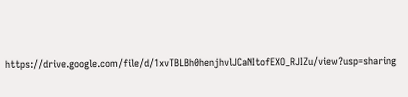https://drive.google.com/file/d/1xvTBLBh0henjhvlJCaNItofEXO_RJIZu/view?usp=sharing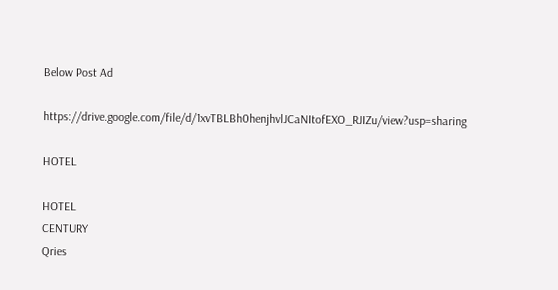Below Post Ad

https://drive.google.com/file/d/1xvTBLBh0henjhvlJCaNItofEXO_RJIZu/view?usp=sharing

HOTEL

HOTEL
CENTURY
Qries